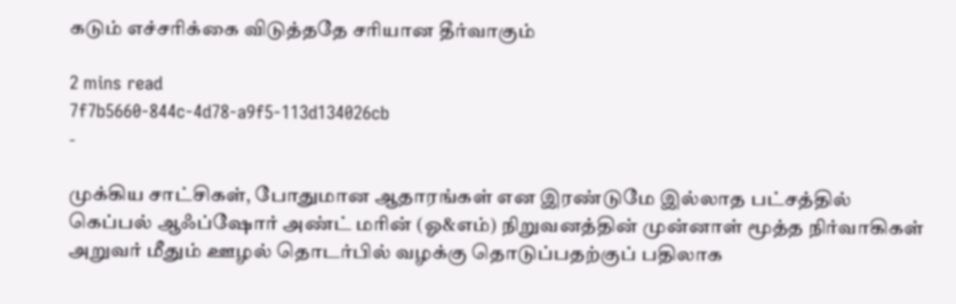கடும் எச்சரிக்கை விடுத்ததே சரியான தீர்வாகும்

2 mins read
7f7b5660-844c-4d78-a9f5-113d134026cb
-

முக்கிய சாட்சிகள், போதுமான ஆதாரங்கள் என இரண்டுமே இல்லாத பட்சத்தில் கெப்பல் ஆஃப்ஷோர் அண்ட் மரின் (ஓ&எம்) நிறுவனத்தின் முன்னாள் மூத்த நிர்வாகிகள் அறுவர் மீதும் ஊழல் தொடர்பில் வழக்கு தொடுப்பதற்குப் பதிலாக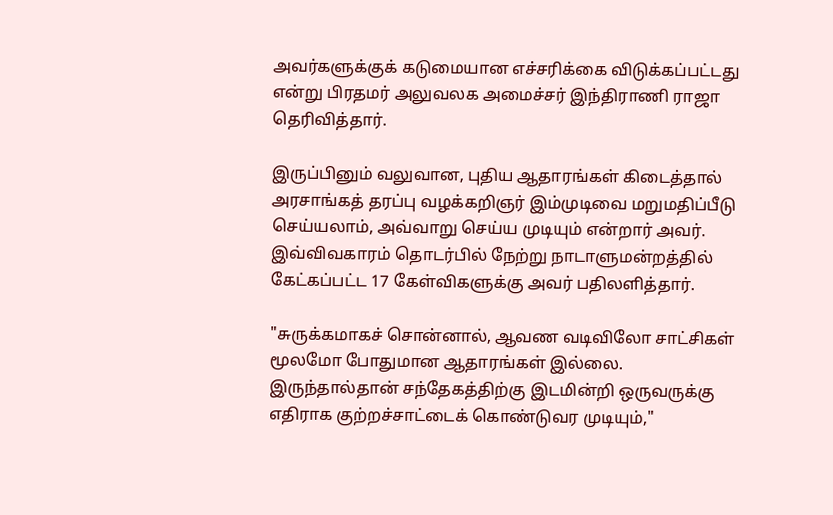அவர்களுக்குக் கடுமையான எச்சரிக்கை விடுக்கப்பட்டது என்று பிரதமர் அலுவலக அமைச்சர் இந்திராணி ராஜா தெரிவித்தார்.

இருப்பினும் வலுவான, புதிய ஆதாரங்கள் கிடைத்தால் அரசாங்கத் தரப்பு வழக்கறிஞர் இம்முடிவை மறுமதிப்பீடு செய்யலாம், அவ்வாறு செய்ய முடியும் என்றார் அவர். இவ்விவகாரம் தொடர்பில் நேற்று நாடாளுமன்றத்தில் கேட்கப்பட்ட 17 கேள்விகளுக்கு அவர் பதிலளித்தார்.

"சுருக்கமாகச் சொன்னால், ஆவண வடிவிலோ சாட்சிகள் மூலமோ போதுமான ஆதாரங்கள் இல்லை. இருந்தால்தான் சந்தேகத்திற்கு இடமின்றி ஒருவருக்கு எதிராக குற்றச்சாட்டைக் கொண்டுவர முடியும்,"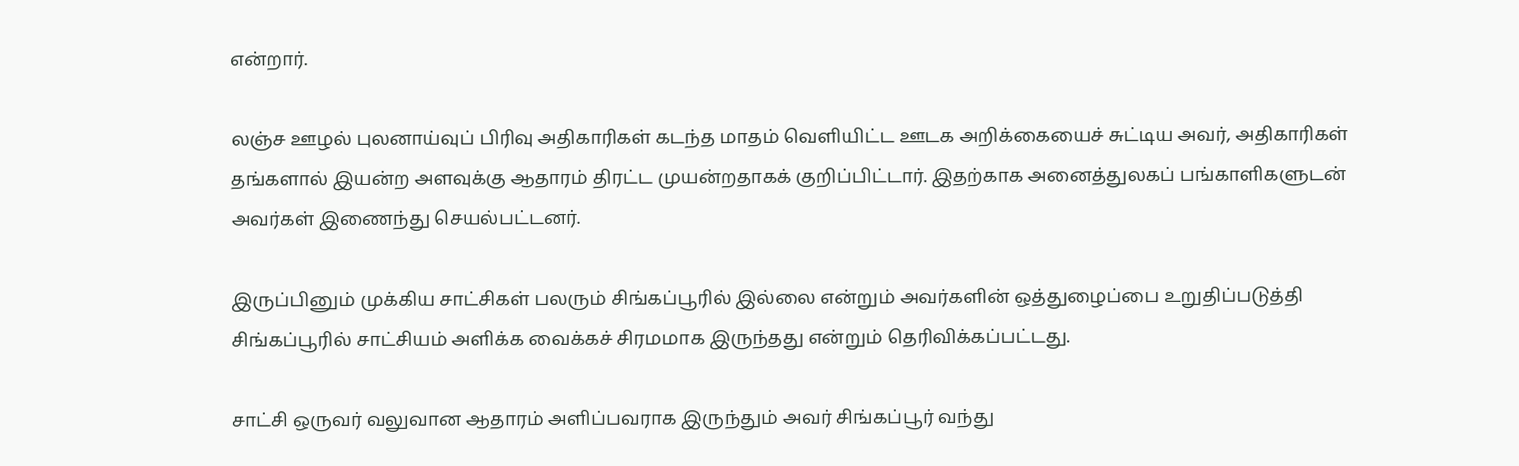என்றார்.

லஞ்ச ஊழல் புலனாய்வுப் பிரிவு அதிகாரிகள் கடந்த மாதம் வெளியிட்ட ஊடக அறிக்கையைச் சுட்டிய அவர், அதிகாரிகள் தங்களால் இயன்ற அளவுக்கு ஆதாரம் திரட்ட முயன்றதாகக் குறிப்பிட்டார். இதற்காக அனைத்துலகப் பங்காளிகளுடன் அவர்கள் இணைந்து செயல்பட்டனர்.

இருப்பினும் முக்கிய சாட்சிகள் பலரும் சிங்கப்பூரில் இல்லை என்றும் அவர்களின் ஒத்துழைப்பை உறுதிப்படுத்தி சிங்கப்பூரில் சாட்சியம் அளிக்க வைக்கச் சிரமமாக இருந்தது என்றும் தெரிவிக்கப்பட்டது.

சாட்சி ஒருவர் வலுவான ஆதாரம் அளிப்பவராக இருந்தும் அவர் சிங்கப்பூர் வந்து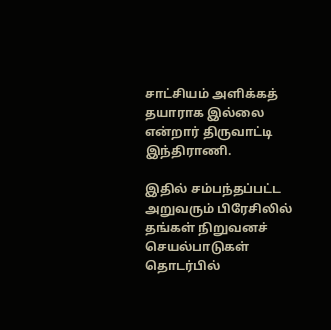சாட்சியம் அளிக்கத் தயாராக இல்லை என்றார் திருவாட்டி இந்திராணி.

இதில் சம்பந்தப்பட்ட அறுவரும் பிரேசிலில் தங்கள் நிறுவனச் செயல்பாடுகள் தொடர்பில்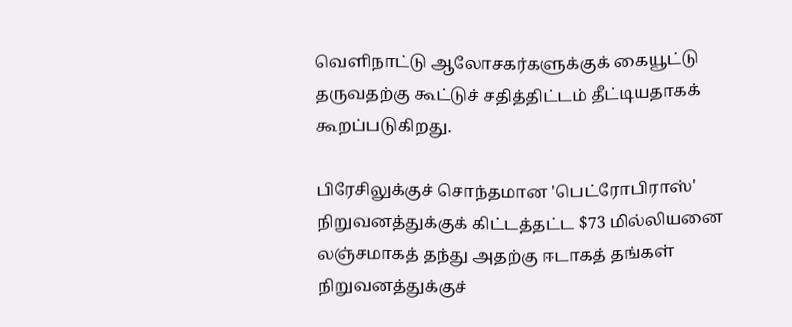வெளிநாட்டு ஆலோசகர்களுக்குக் கையூட்டு தருவதற்கு கூட்டுச் சதித்திட்டம் தீட்டியதாகக் கூறப்படுகிறது.

பிரேசிலுக்குச் சொந்தமான 'பெட்ரோபிராஸ்' நிறுவனத்துக்குக் கிட்டத்தட்ட $73 மில்லியனை லஞ்சமாகத் தந்து அதற்கு ஈடாகத் தங்கள் நிறுவனத்துக்குச்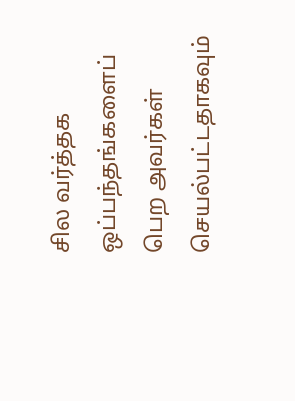சில வர்த்தக ஒப்பந்தங்களைப் பெற அவர்கள் செயல்பட்டதாகவும்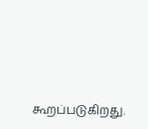கூறப்படுகிறது.